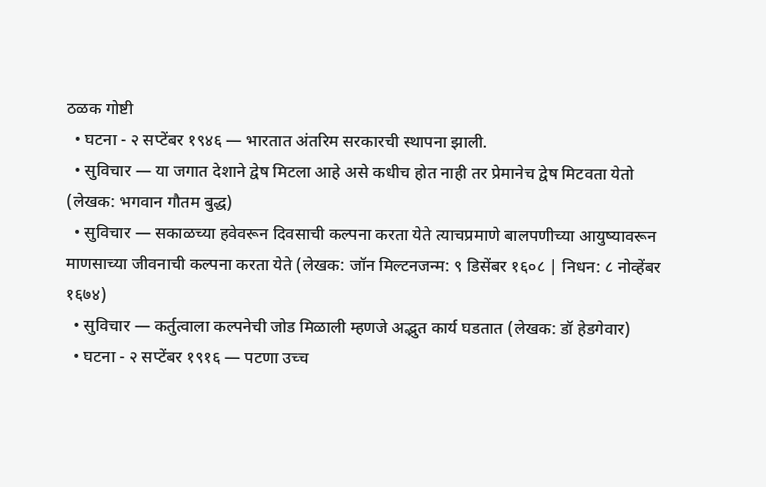ठळक गोष्टी
  • घटना - २ सप्टेंबर १९४६ — भारतात अंतरिम सरकारची स्थापना झाली.
  • सुविचार — या जगात देशाने द्वेष मिटला आहे असे कधीच होत नाही तर प्रेमानेच द्वेष मिटवता येतो (लेखक: भगवान गौतम बुद्ध)
  • सुविचार — सकाळच्या हवेवरून दिवसाची कल्पना करता येते त्याचप्रमाणे बालपणीच्या आयुष्यावरून माणसाच्या जीवनाची कल्पना करता येते (लेखक: जॉन मिल्टनजन्म: ९ डिसेंबर १६०८ | निधन: ८ नोव्हेंबर १६७४)
  • सुविचार — कर्तुत्वाला कल्पनेची जोड मिळाली म्हणजे अद्भुत कार्य घडतात (लेखक: डॉ हेडगेवार)
  • घटना - २ सप्टेंबर १९१६ — पटणा उच्च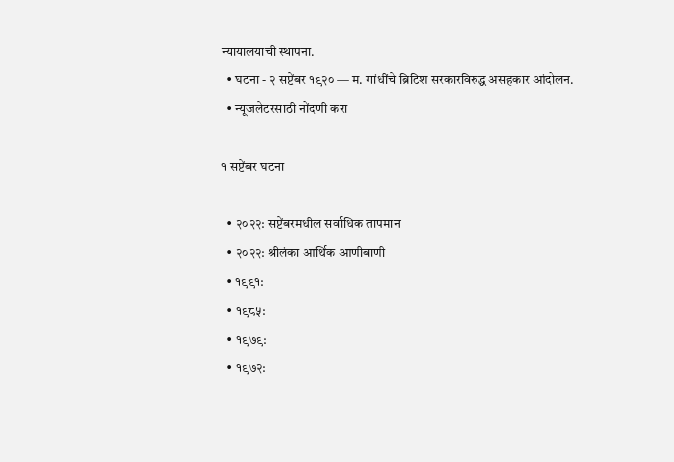न्यायालयाची स्थापना.
  • घटना - २ सप्टेंबर १९२० — म. गांधींचे ब्रिटिश सरकारविरुद्ध असहकार आंदोलन.
  • न्यूजलेटरसाठी नोंदणी करा

१ सप्टेंबर घटना

  • २०२२: सप्टेंबरमधील सर्वाधिक तापमान
  • २०२२: श्रीलंका आर्थिक आणीबाणी
  • १९९१:
  • १९८५:
  • १९७९:
  • १९७२: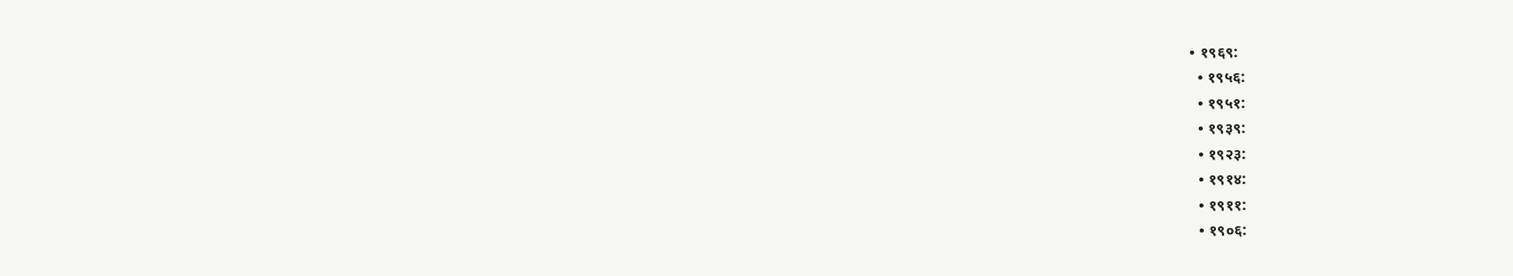• १९६९:
  • १९५६:
  • १९५१:
  • १९३९:
  • १९२३:
  • १९१४:
  • १९११:
  • १९०६: